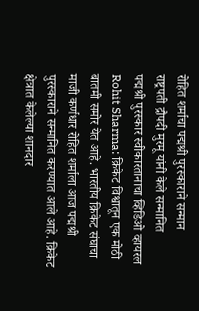रोहित शर्माचा पद्मश्री पुरस्काराने सन्मान
राष्ट्रपती द्रौपदी मुरमू यांनी केले सन्मानित
पद्मश्री पुरस्कार स्वीकारतानाचा व्हिडिओ व्हायरल
Rohit Sharma: क्रिकेट विश्वातून एक मोठी बातमी समोर येत आहे. भारतीय क्रिकेट संघाचा माजी कर्णधार रोहित शर्माला आज पद्मश्री पुरस्काराने सन्मानित करण्यात आले आहे. क्रिकेट क्षेत्रात केलेल्या शानदार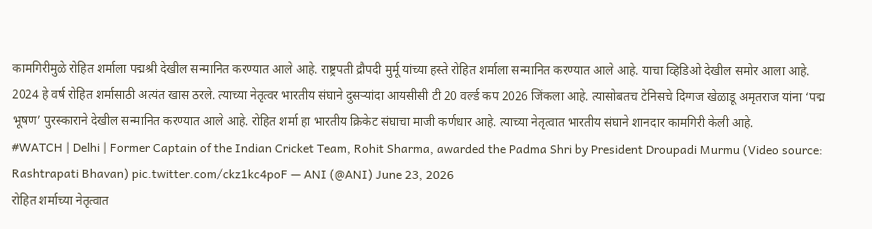कामगिरीमुळे रोहित शर्माला पद्मश्री देखील सन्मानित करण्यात आले आहे. राष्ट्रपती द्रौपदी मुर्मू यांच्या हस्ते रोहित शर्माला सन्मानित करण्यात आले आहे. याचा व्हिडिओ देखील समोर आला आहे.
2024 हे वर्ष रोहित शर्मासाठी अत्यंत खास ठरले. त्याच्या नेतृत्वर भारतीय संघाने दुसऱ्यांदा आयसीसी टी 20 वर्ल्ड कप 2026 जिंकला आहे. त्यासोबतच टेनिसचे दिग्गज खेळाडू अमृतराज यांना ‘पद्म भूषण’ पुरस्काराने देखील सन्मानित करण्यात आले आहे. रोहित शर्मा हा भारतीय क्रिकेट संघाचा माजी कर्णधार आहे. त्याच्या नेतृत्वात भारतीय संघाने शानदार कामगिरी केली आहे.
#WATCH | Delhi | Former Captain of the Indian Cricket Team, Rohit Sharma, awarded the Padma Shri by President Droupadi Murmu (Video source: Rashtrapati Bhavan) pic.twitter.com/ckz1kc4poF — ANI (@ANI) June 23, 2026
रोहित शर्माच्या नेतृत्वात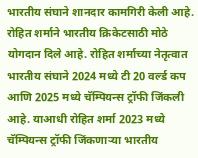भारतीय संघाने शानदार कामगिरी केली आहे. रोहित शर्माने भारतीय क्रिकेटसाठी मोठे योगदान दिले आहे. रोहित शर्माच्या नेतृत्वात भारतीय संघाने 2024 मध्ये टी 20 वर्ल्ड कप आणि 2025 मध्ये चॅम्पियन्स ट्रॉफी जिंकली आहे. याआधी रोहित शर्मा 2023 मध्ये चॅम्पियन्स ट्रॉफी जिंकणाऱ्या भारतीय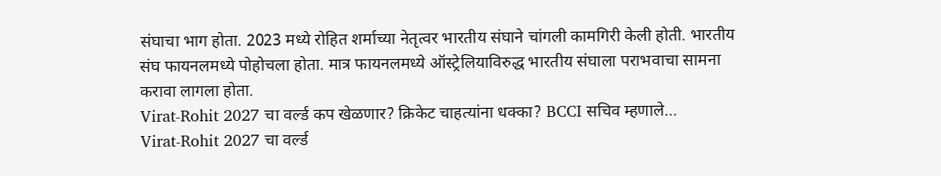संघाचा भाग होता. 2023 मध्ये रोहित शर्माच्या नेतृत्वर भारतीय संघाने चांगली कामगिरी केली होती. भारतीय संघ फायनलमध्ये पोहोचला होता. मात्र फायनलमध्ये ऑस्ट्रेलियाविरुद्ध भारतीय संघाला पराभवाचा सामना करावा लागला होता.
Virat-Rohit 2027 चा वर्ल्ड कप खेळणार? क्रिकेट चाहत्यांना धक्का? BCCI सचिव म्हणाले…
Virat-Rohit 2027 चा वर्ल्ड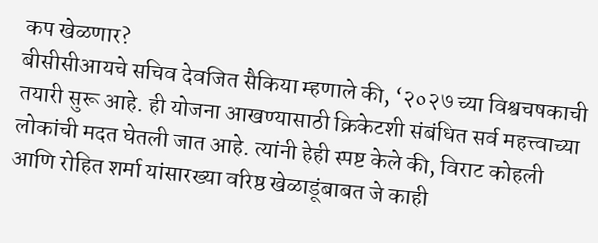कप खेळणार?
बीसीसीआयचे सचिव देवजित सैकिया म्हणाले की, ‘२०२७ च्या विश्वचषकाची तयारी सुरू आहे. ही योजना आखण्यासाठी क्रिकेटशी संबंधित सर्व महत्त्वाच्या लोकांची मदत घेतली जात आहे. त्यांनी हेही स्पष्ट केले की, विराट कोहली आणि रोहित शर्मा यांसारख्या वरिष्ठ खेळाडूंबाबत जे काही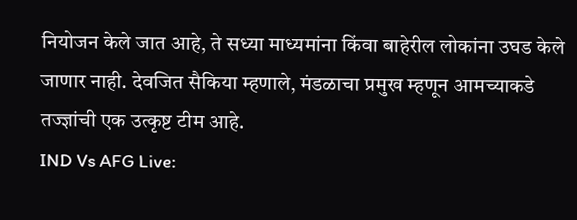नियोजन केले जात आहे, ते सध्या माध्यमांना किंवा बाहेरील लोकांना उघड केले जाणार नाही. देवजित सैकिया म्हणाले, मंडळाचा प्रमुख म्हणून आमच्याकडे तज्ज्ञांची एक उत्कृष्ट टीम आहे.
IND Vs AFG Live: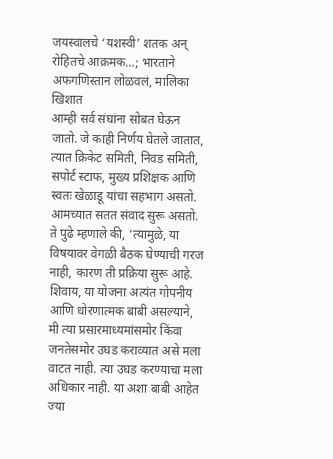जयस्वालचे ‘यशस्वी’ शतक अन् रोहितचे आक्रमक…; भारताने अफगणिस्तान लोळवलं, मालिका खिशात
आम्ही सर्व संघांना सोबत घेऊन जातो. जे काही निर्णय घेतले जातात, त्यात क्रिकेट समिती, निवड समिती, सपोर्ट स्टाफ, मुख्य प्रशिक्षक आणि स्वतः खेळाडू यांचा सहभाग असतो. आमच्यात सतत संवाद सुरू असतो. ते पुढे म्हणाले की, ‘त्यामुळे, या विषयावर वेगळी बैठक घेण्याची गरज नाही, कारण ती प्रक्रिया सुरू आहे. शिवाय, या योजना अत्यंत गोपनीय आणि धोरणात्मक बाबी असल्याने, मी त्या प्रसारमाध्यमांसमोर किंवा जनतेसमोर उघड कराव्यात असे मला वाटत नाही. त्या उघड करण्याचा मला अधिकार नाही. या अशा बाबी आहेत ज्या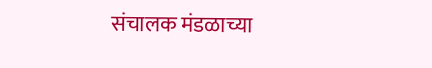संचालक मंडळाच्या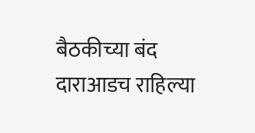बैठकीच्या बंद दाराआडच राहिल्या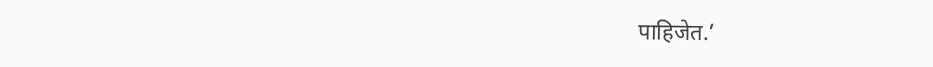पाहिजेत.’